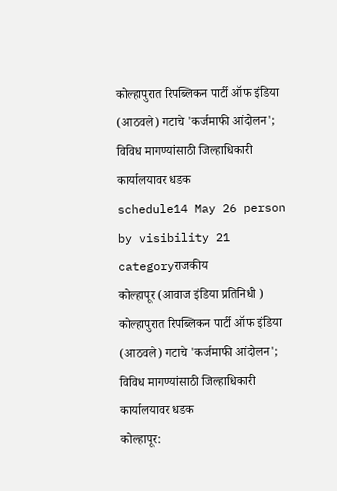कोल्हापुरात रिपब्लिकन पार्टी ऑफ इंडिया (आठवले) गटाचे 'कर्जमाफी आंदोलन'; विविध मागण्यांसाठी जिल्हाधिकारी कार्यालयावर धडक
schedule14 May 26 person by visibility 21 categoryराजकीय
कोल्हापूर (आवाज इंडिया प्रतिनिधी )
कोल्हापुरात रिपब्लिकन पार्टी ऑफ इंडिया (आठवले) गटाचे 'कर्जमाफी आंदोलन'; विविध मागण्यांसाठी जिल्हाधिकारी कार्यालयावर धडक
कोल्हापूर: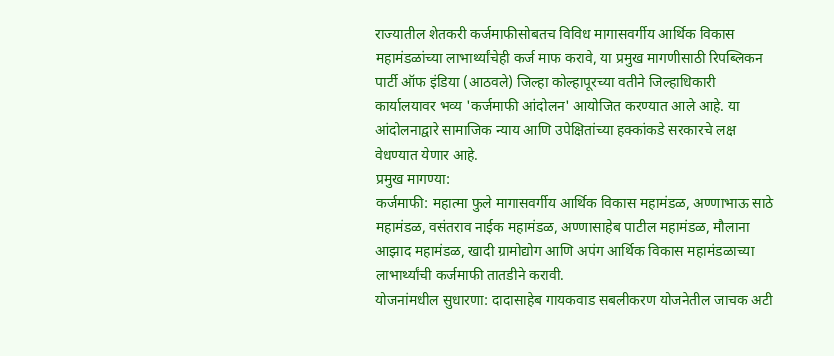राज्यातील शेतकरी कर्जमाफीसोबतच विविध मागासवर्गीय आर्थिक विकास महामंडळांच्या लाभार्थ्यांचेही कर्ज माफ करावे, या प्रमुख मागणीसाठी रिपब्लिकन पार्टी ऑफ इंडिया (आठवले) जिल्हा कोल्हापूरच्या वतीने जिल्हाधिकारी कार्यालयावर भव्य 'कर्जमाफी आंदोलन' आयोजित करण्यात आले आहे. या आंदोलनाद्वारे सामाजिक न्याय आणि उपेक्षितांच्या हक्कांकडे सरकारचे लक्ष वेधण्यात येणार आहे.
प्रमुख मागण्या:
कर्जमाफी: महात्मा फुले मागासवर्गीय आर्थिक विकास महामंडळ, अण्णाभाऊ साठे महामंडळ, वसंतराव नाईक महामंडळ, अण्णासाहेब पाटील महामंडळ, मौलाना आझाद महामंडळ, खादी ग्रामोद्योग आणि अपंग आर्थिक विकास महामंडळाच्या लाभार्थ्यांची कर्जमाफी तातडीने करावी.
योजनांमधील सुधारणा: दादासाहेब गायकवाड सबलीकरण योजनेतील जाचक अटी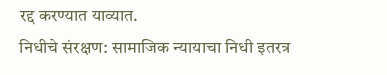रद्द करण्यात याव्यात.
निधीचे संरक्षण: सामाजिक न्यायाचा निधी इतरत्र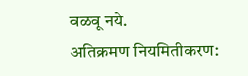वळवू नये.
अतिक्रमण नियमितीकरण: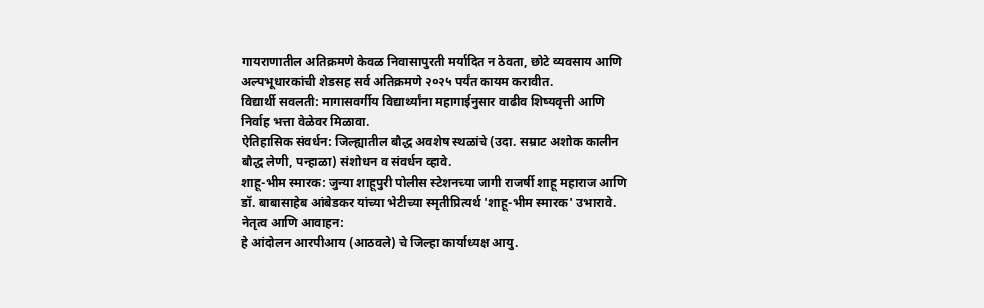गायराणातील अतिक्रमणे केवळ निवासापुरती मर्यादित न ठेवता, छोटे व्यवसाय आणि अल्पभूधारकांची शेडसह सर्व अतिक्रमणे २०२५ पर्यंत कायम करावीत.
विद्यार्थी सवलती: मागासवर्गीय विद्यार्थ्यांना महागाईनुसार वाढीव शिष्यवृत्ती आणि निर्वाह भत्ता वेळेवर मिळावा.
ऐतिहासिक संवर्धन: जिल्ह्यातील बौद्ध अवशेष स्थळांचे (उदा. सम्राट अशोक कालीन बौद्ध लेणी, पन्हाळा) संशोधन व संवर्धन व्हावे.
शाहू-भीम स्मारक: जुन्या शाहूपुरी पोलीस स्टेशनच्या जागी राजर्षी शाहू महाराज आणि डॉ. बाबासाहेब आंबेडकर यांच्या भेटीच्या स्मृतीप्रित्यर्थ 'शाहू-भीम स्मारक' उभारावे.
नेतृत्व आणि आवाहन:
हे आंदोलन आरपीआय (आठवले) चे जिल्हा कार्याध्यक्ष आयु.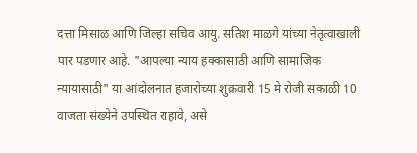दत्ता मिसाळ आणि जिल्हा सचिव आयु. सतिश माळगे यांच्या नेतृत्वाखाली पार पडणार आहे. "आपल्या न्याय हक्कासाठी आणि सामाजिक न्यायासाठी" या आंदोलनात हजारोच्या शुक्रवारी 15 मे रोजी सकाळी 10 वाजता संख्येने उपस्थित राहावे, असे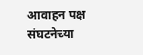आवाहन पक्ष संघटनेच्या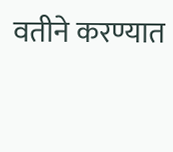वतीने करण्यात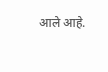आले आहे.